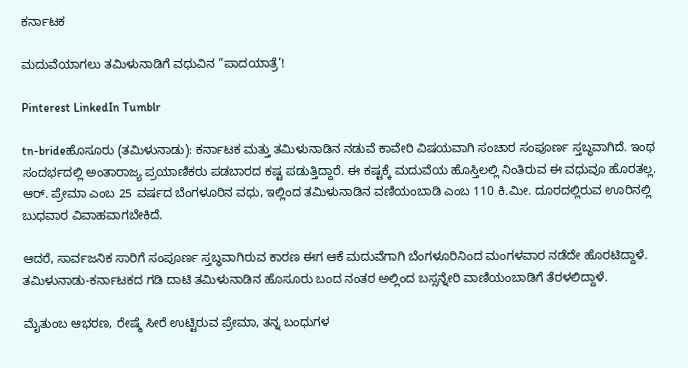ಕರ್ನಾಟಕ

ಮದುವೆಯಾಗಲು ತಮಿಳುನಾಡಿಗೆ ವಧುವಿನ “ಪಾದಯಾತ್ರೆ’!

Pinterest LinkedIn Tumblr

tn-brideಹೊಸೂರು (ತಮಿಳುನಾಡು): ಕರ್ನಾಟಕ ಮತ್ತು ತಮಿಳುನಾಡಿನ ನಡುವೆ ಕಾವೇರಿ ವಿಷಯವಾಗಿ ಸಂಚಾರ ಸಂಪೂರ್ಣ ಸ್ತಬ್ಧವಾಗಿದೆ. ಇಂಥ ಸಂದರ್ಭದಲ್ಲಿ ಅಂತಾರಾಜ್ಯ ಪ್ರಯಾಣಿಕರು ಪಡಬಾರದ ಕಷ್ಟ ಪಡುತ್ತಿದ್ದಾರೆ. ಈ ಕಷ್ಟಕ್ಕೆ ಮದುವೆಯ ಹೊಸ್ತಿಲಲ್ಲಿ ನಿಂತಿರುವ ಈ ವಧುವೂ ಹೊರತಲ್ಲ. ಆರ್‌. ಪ್ರೇಮಾ ಎಂಬ 25 ವರ್ಷದ ಬೆಂಗಳೂರಿನ ವಧು, ಇಲ್ಲಿಂದ ತಮಿಳುನಾಡಿನ ವಣಿಯಂಬಾಡಿ ಎಂಬ 110 ಕಿ.ಮೀ. ದೂರದಲ್ಲಿರುವ ಊರಿನಲ್ಲಿ ಬುಧವಾರ ವಿವಾಹವಾಗಬೇಕಿದೆ.

ಆದರೆ, ಸಾರ್ವಜನಿಕ ಸಾರಿಗೆ ಸಂಪೂರ್ಣ ಸ್ತಬ್ಧವಾಗಿರುವ ಕಾರಣ ಈಗ ಆಕೆ ಮದುವೆಗಾಗಿ ಬೆಂಗಳೂರಿನಿಂದ ಮಂಗಳವಾರ ನಡೆದೇ ಹೊರಟಿದ್ದಾಳೆ. ತಮಿಳುನಾಡು-ಕರ್ನಾಟಕದ ಗಡಿ ದಾಟಿ ತಮಿಳುನಾಡಿನ ಹೊಸೂರು ಬಂದ ನಂತರ ಅಲ್ಲಿಂದ ಬಸ್ಸನ್ನೇರಿ ವಾಣಿಯಂಬಾಡಿಗೆ ತೆರಳಲಿದ್ದಾಳೆ.

ಮೈತುಂಬ ಆಭರಣ, ರೇಷ್ಮೆ ಸೀರೆ ಉಟ್ಟಿರುವ ಪ್ರೇಮಾ, ತನ್ನ ಬಂಧುಗಳ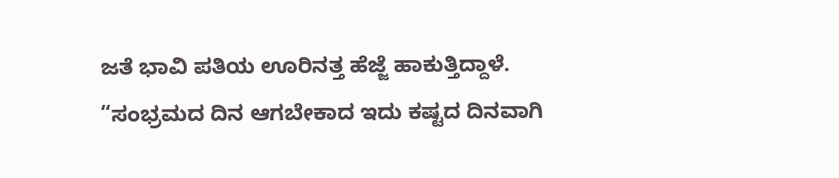ಜತೆ ಭಾವಿ ಪತಿಯ ಊರಿನತ್ತ ಹೆಜ್ಜೆ ಹಾಕುತ್ತಿದ್ದಾಳೆ. “ಸಂಭ್ರಮದ ದಿನ ಆಗಬೇಕಾದ ಇದು ಕಷ್ಟದ ದಿನವಾಗಿ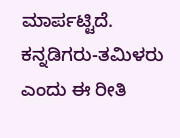ಮಾರ್ಪಟ್ಟಿದೆ. ಕನ್ನಡಿಗರು-ತಮಿಳರು ಎಂದು ಈ ರೀತಿ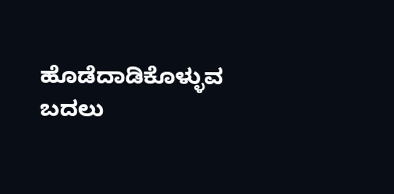ಹೊಡೆದಾಡಿಕೊಳ್ಳುವ ಬದಲು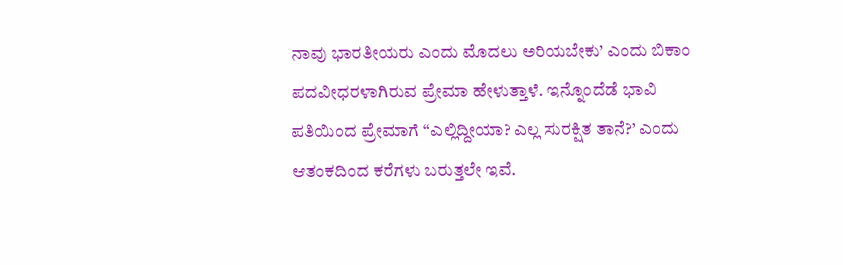ನಾವು ಭಾರತೀಯರು ಎಂದು ಮೊದಲು ಅರಿಯಬೇಕು’ ಎಂದು ಬಿಕಾಂ
ಪದವೀಧರಳಾಗಿರುವ ಪ್ರೇಮಾ ಹೇಳುತ್ತಾಳೆ. ಇನ್ನೊಂದೆಡೆ ಭಾವಿ ಪತಿಯಿಂದ ಪ್ರೇಮಾಗೆ “ಎಲ್ಲಿದ್ದೀಯಾ? ಎಲ್ಲ ಸುರಕ್ಷಿತ ತಾನೆ?’ ಎಂದು ಆತಂಕದಿಂದ ಕರೆಗಳು ಬರುತ್ತಲೇ ಇವೆ.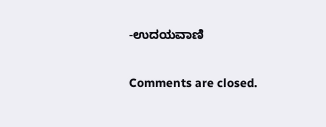-ಉದಯವಾಣಿ

Comments are closed.